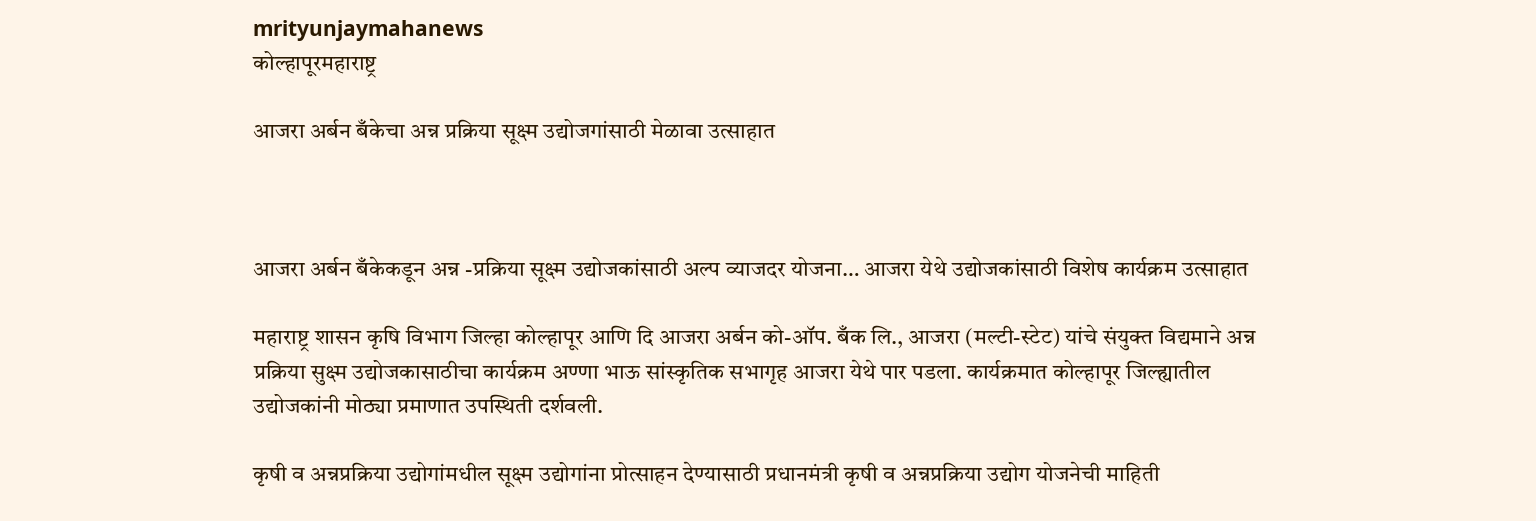mrityunjaymahanews
कोल्हापूरमहाराष्ट्र

आजरा अर्बन बँकेचा अन्न प्रक्रिया सूक्ष्म उद्योजगांसाठी मेळावा उत्साहात



आजरा अर्बन बँकेकडून अन्न -प्रक्रिया सूक्ष्म उद्योजकांसाठी अल्प व्याजदर योजना… आजरा येथे उद्योजकांसाठी विशेष कार्यक्रम उत्साहात

महाराष्ट्र शासन कृषि विभाग जिल्हा कोल्हापूर आणि दि आजरा अर्बन को-ऑप. बँक लि., आजरा (मल्टी-स्टेट) यांचे संयुक्त विद्यमाने अन्न प्रक्रिया सुक्ष्म उद्योजकासाठीचा कार्यक्रम अण्णा भाऊ सांस्कृतिक सभागृह आजरा येथे पार पडला. कार्यक्रमात कोल्हापूर जिल्ह्यातील उद्योजकांनी मोठ्या प्रमाणात उपस्थिती दर्शवली.

कृषी व अन्नप्रक्रिया उद्योगांमधील सूक्ष्म उद्योगांना प्रोत्साहन देण्यासाठी प्रधानमंत्री कृषी व अन्नप्रक्रिया उद्योग योजनेची माहिती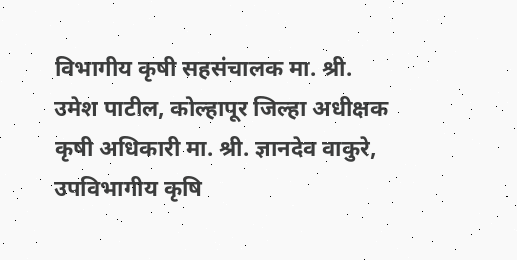विभागीय कृषी सहसंचालक मा. श्री. उमेश पाटील, कोल्हापूर जिल्हा अधीक्षक कृषी अधिकारी मा. श्री. ज्ञानदेव वाकुरे, उपविभागीय कृषि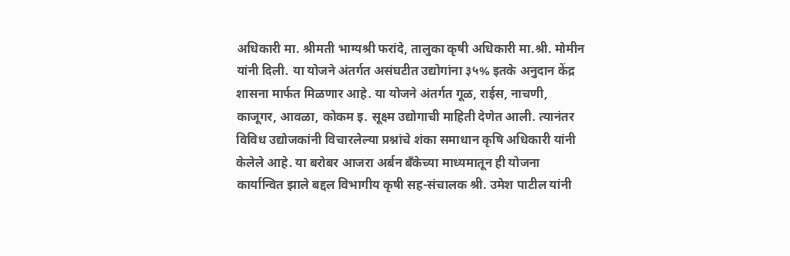अधिकारी मा. श्रीमती भाग्यश्री फरांदे, तालुका कृषी अधिकारी मा.श्री. मोमीन यांनी दिली. या योजने अंतर्गत असंघटीत उद्योगांना ३५% इतके अनुदान केंद्र शासना मार्फत मिळणार आहे. या योजने अंतर्गत गूळ, राईस, नाचणी, काजूगर, आवळा, कोकम इ. सूक्ष्म उद्योगाची माहिती देणेत आली. त्यानंतर विविध उद्योजकांनी विचारलेल्या प्रश्नांचे शंका समाधान कृषि अधिकारी यांनी केलेले आहे. या बरोबर आजरा अर्बन बँकेच्या माध्यमातून ही योजना कार्यान्वित झाले बद्दल विभागीय कृषी सह-संचालक श्री. उमेश पाटील यांनी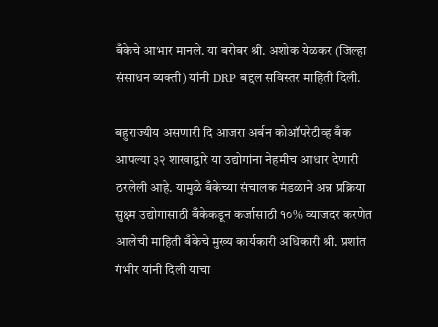बँकेचे आभार मानले. या बरोबर श्री. अशोक येळकर (जिल्हा संसाधन व्यक्ती) यांनी DRP बद्दल सविस्तर माहिती दिली.

बहुराज्यीय असणारी दि आजरा अर्बन कोऑपरेटीव्ह बँक आपल्या ३२ शाखाद्वारे या उद्योगांना नेहमीच आधार देणारी ठरलेली आहे. यामुळे बँकेच्या संचालक मंडळाने अन्न प्रक्रिया सुक्ष्म उद्योगासाठी बँकेकडून कर्जासाठी १०% व्याजदर करणेत आलेची माहिती बँकेचे मुख्य कार्यकारी अधिकारी श्री. प्रशांत गंभीर यांनी दिली याचा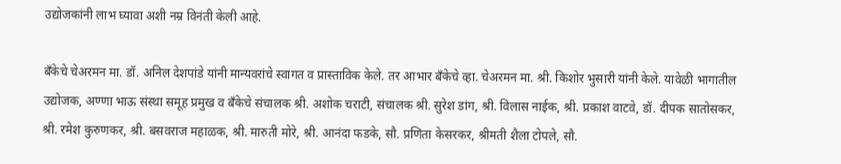उद्योजकांनी लाभ घ्यावा अशी नम्र विनंती केली आहे.

बँकेचे चेअरमन मा. डॉ. अनिल देशपांडे यांनी मान्यवरांचे स्वागत व प्रास्ताविक केले. तर आभार बँकेचे व्हा. चेअरमन मा. श्री. किशोर भुसारी यांनी केले. यावेळी भागातील उद्योजक, अण्णा भाऊ संस्था समूह प्रमुख व बँकेचे संचालक श्री. अशोक चराटी, संचालक श्री. सुरेश डांग, श्री. विलास नाईक, श्री. प्रकाश वाटवे, डॉ. दीपक सातोसकर, श्री. रमेश कुरुणकर, श्री. बसवराज महाळक, श्री. मारुती मोरे, श्री. आनंदा फडके, सौ. प्रणिता केसरकर, श्रीमती शैला टोपले, सौ.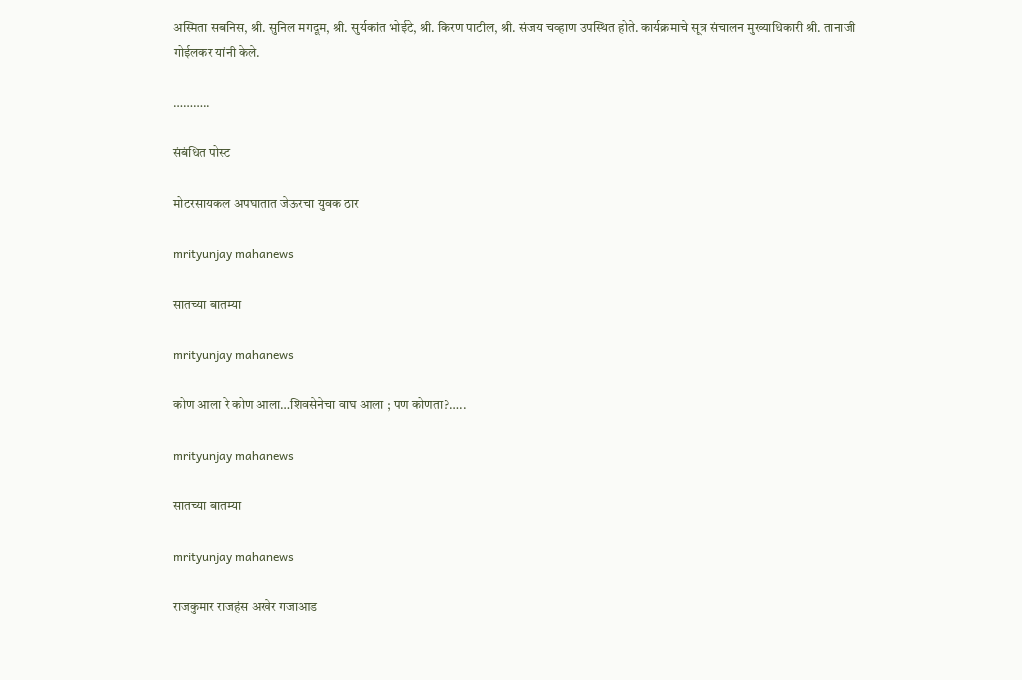अस्मिता सबनिस, श्री. सुनिल मगदूम, श्री. सुर्यकांत भोईटे, श्री. किरण पाटील, श्री. संजय चव्हाण उपस्थित होते. कार्यक्रमाचे सूत्र संचालन मुख्याधिकारी श्री. तानाजी गोईलकर यांनी केले.

………..

संबंधित पोस्ट

मोटरसायकल अपघातात जेऊरचा युवक ठार

mrityunjay mahanews

सातच्या बातम्या

mrityunjay mahanews

कोण आला रे कोण आला…शिवसेनेचा वाघ आला ; पण कोणता?…..

mrityunjay mahanews

सातच्या बातम्या

mrityunjay mahanews

राजकुमार राजहंस अखेर गजाआड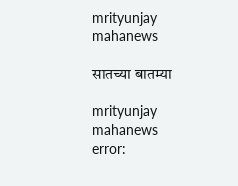mrityunjay mahanews

सातच्या बातम्या

mrityunjay mahanews
error: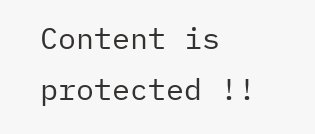Content is protected !!